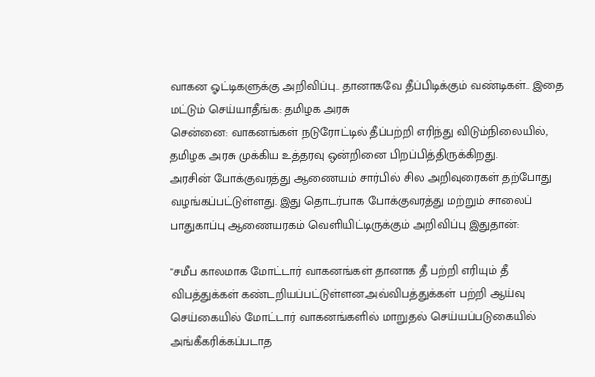வாகன ஓட்டிகளுக்கு அறிவிப்பு.. தானாகவே தீப்பிடிக்கும் வண்டிகள்.. இதை மட்டும் செய்யாதீங்க: தமிழக அரசு
சென்னை: வாகனங்கள் நடுரோட்டில் தீப்பற்றி எரிந்து விடும்நிலையில், தமிழக அரசு முக்கிய உத்தரவு ஒன்றினை பிறப்பித்திருக்கிறது.
அரசின் போக்குவரத்து ஆணையம் சார்பில் சில அறிவுரைகள் தற்போது வழங்கப்பட்டுள்ளது. இது தொடர்பாக போக்குவரத்து மற்றும் சாலைப் பாதுகாப்பு ஆணையரகம் வெளியிட்டிருக்கும் அறிவிப்பு இதுதான்:

"சமீப காலமாக மோட்டார் வாகனங்கள் தானாக தீ பற்றி எரியும் தீ விபத்துக்கள் கண்டறியப்பட்டுள்ளன.அவ்விபத்துக்கள் பற்றி ஆய்வு செய்கையில் மோட்டார் வாகனங்களில் மாறுதல் செய்யப்படுகையில் அங்கீகரிக்கப்படாத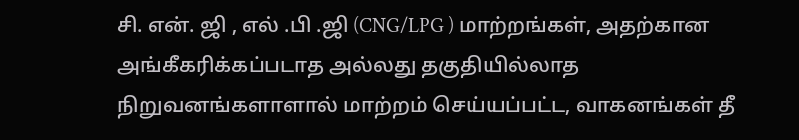சி. என். ஜி , எல் .பி .ஜி (CNG/LPG ) மாற்றங்கள், அதற்கான அங்கீகரிக்கப்படாத அல்லது தகுதியில்லாத நிறுவனங்களாளால் மாற்றம் செய்யப்பட்ட, வாகனங்கள் தீ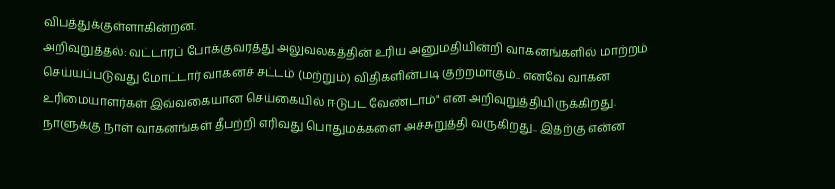விபத்துக்குள்ளாகின்றன.
அறிவுறுத்தல்: வட்டாரப் போக்குவரத்து அலுவலகத்தின் உரிய அனுமதியின்றி வாகனங்களில் மாற்றம் செய்யப்படுவது மோட்டார் வாகனச் சட்டம் (மற்றும்) விதிகளின்படி குற்றமாகும்.. எனவே வாகன உரிமையாளர்கள் இவ்வகையான செய்கையில் ஈடுபட வேண்டாம்" என அறிவுறுத்தியிருக்கிறது.
நாளுக்கு நாள் வாகனங்கள் தீபற்றி எரிவது பொதுமக்களை அச்சுறுத்தி வருகிறது.. இதற்கு என்ன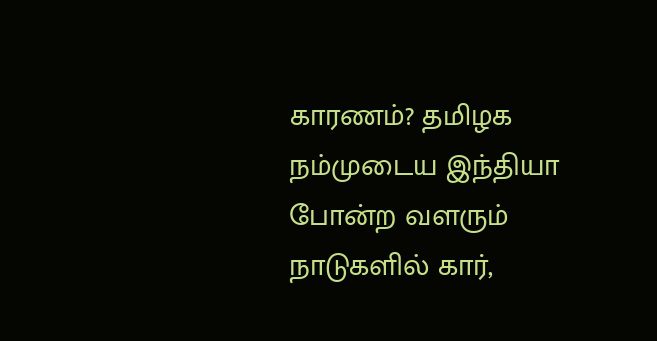காரணம்? தமிழக நம்முடைய இந்தியா போன்ற வளரும் நாடுகளில் கார்,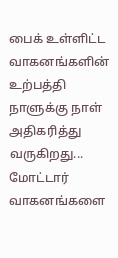பைக் உள்ளிட்ட வாகனங்களின் உற்பத்தி நாளுக்கு நாள் அதிகரித்து வருகிறது... மோட்டார் வாகனங்களை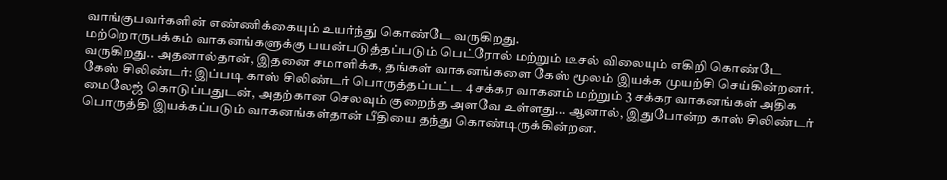வாங்குபவர்களின் எண்ணிக்கையும் உயர்ந்து கொண்டே வருகிறது.
மற்றொருபக்கம் வாகனங்களுக்கு பயன்படுத்தப்படும் பெட்ரோல் மற்றும் டீசல் விலையும் எகிறி கொண்டே வருகிறது.. அதனால்தான், இதனை சமாளிக்க, தங்கள் வாகனங்களை கேஸ் மூலம் இயக்க முயற்சி செய்கின்றனர்.
கேஸ் சிலிண்டர்: இப்படி காஸ் சிலிண்டர் பொருத்தப்பட்ட 4 சக்கர வாகனம் மற்றும் 3 சக்கர வாகனங்கள் அதிக மைலேஜ் கொடுப்பதுடன், அதற்கான செலவும் குறைந்த அளவே உள்ளது... ஆனால், இதுபோன்ற காஸ் சிலிண்டர் பொருத்தி இயக்கப்படும் வாகனங்கள்தான் பீதியை தந்து கொண்டிருக்கின்றன.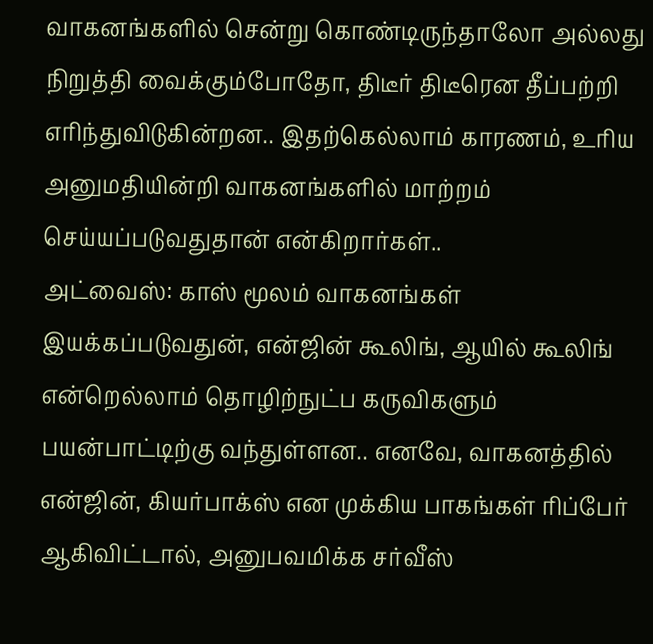வாகனங்களில் சென்று கொண்டிருந்தாலோ அல்லது நிறுத்தி வைக்கும்போதோ, திடீர் திடீரென தீப்பற்றி எரிந்துவிடுகின்றன.. இதற்கெல்லாம் காரணம், உரிய அனுமதியின்றி வாகனங்களில் மாற்றம் செய்யப்படுவதுதான் என்கிறார்கள்..
அட்வைஸ்: காஸ் மூலம் வாகனங்கள் இயக்கப்படுவதுன், என்ஜின் கூலிங், ஆயில் கூலிங் என்றெல்லாம் தொழிற்நுட்ப கருவிகளும் பயன்பாட்டிற்கு வந்துள்ளன.. எனவே, வாகனத்தில் என்ஜின், கியர்பாக்ஸ் என முக்கிய பாகங்கள் ரிப்பேர் ஆகிவிட்டால், அனுபவமிக்க சர்வீஸ்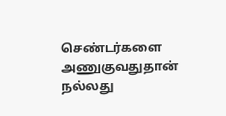செண்டர்களை அணுகுவதுதான் நல்லது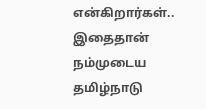என்கிறார்கள்.. இதைதான் நம்முடைய தமிழ்நாடு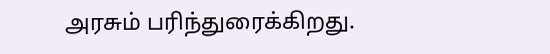அரசும் பரிந்துரைக்கிறது.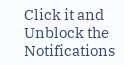Click it and Unblock the Notifications